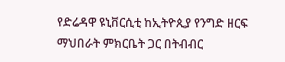የድሬዳዋ ዩኒቨርሲቲ ከኢትዮጲያ የንግድ ዘርፍ ማህበራት ምክርቤት ጋር በትብብር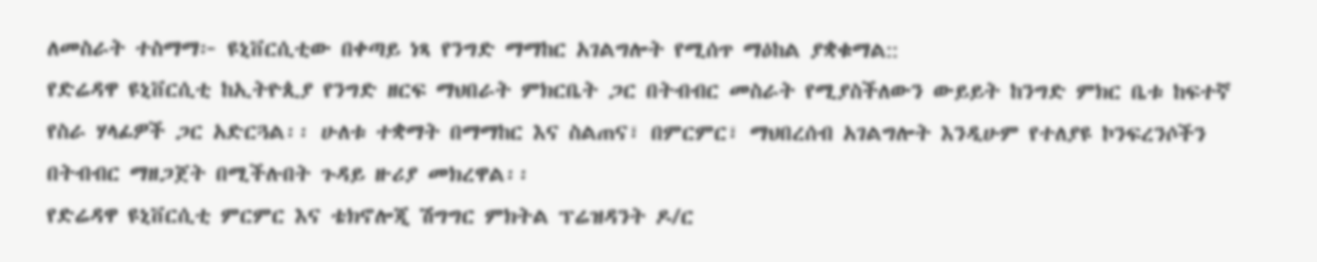ለመስራት ተስማማ፦ ዩኒቨርሲቲው በቀጣይ ነጻ የንግድ ማማከር አገልግሎት የሚሰጥ ማዕከል ያቋቁማል::
የድሬዳዋ ዩኒቨርሲቲ ከኢትዮጲያ የንግድ ዘርፍ ማህበራት ምክርቤት ጋር በትብብር መስራት የሚያስችለውን ውይይት ከንግድ ምክር ቤቱ ከፍተኛ የስራ ሃላፊዎች ጋር አድርጓል፡፡ ሁለቱ ተቋማት በማማከር እና ስልጠና፣ በምርምር፣ ማህበረሰብ አገልግሎት እንዲሁም የተለያዩ ኮንፍረንሶችን በትብብር ማዘጋጀት በሚችሉበት ጉዳይ ዙሪያ መክረዋል፡፡
የድሬዳዋ ዩኒቨርሲቲ ምርምር እና ቴክኖሎጂ ሽግግር ምክትል ፕሬዝዳንት ዶ/ር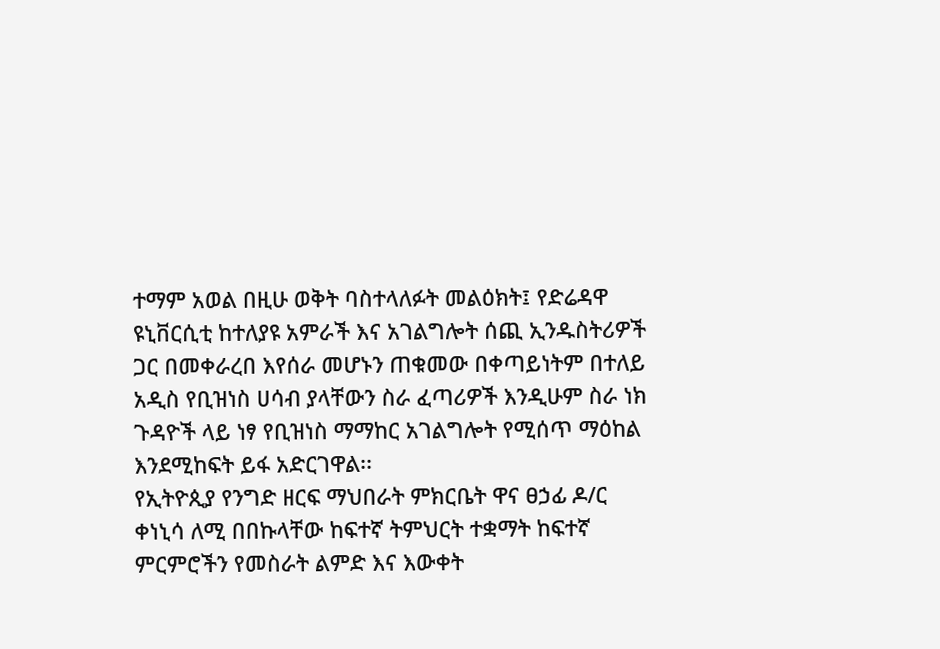ተማም አወል በዚሁ ወቅት ባስተላለፉት መልዕክት፤ የድሬዳዋ ዩኒቨርሲቲ ከተለያዩ አምራች እና አገልግሎት ሰጪ ኢንዱስትሪዎች ጋር በመቀራረበ እየሰራ መሆኑን ጠቁመው በቀጣይነትም በተለይ አዲስ የቢዝነስ ሀሳብ ያላቸውን ስራ ፈጣሪዎች እንዲሁም ስራ ነክ ጉዳዮች ላይ ነፃ የቢዝነስ ማማከር አገልግሎት የሚሰጥ ማዕከል እንደሚከፍት ይፋ አድርገዋል፡፡
የኢትዮጲያ የንግድ ዘርፍ ማህበራት ምክርቤት ዋና ፀኃፊ ዶ/ር ቀነኒሳ ለሚ በበኩላቸው ከፍተኛ ትምህርት ተቋማት ከፍተኛ ምርምሮችን የመስራት ልምድ እና እውቀት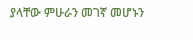ያላቸው ምሁራን መገኛ መሆኑን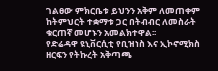ገልፀው ምክርቤቱ ይህንን አቅም ለመጠቀም ከትምህርት ተቋማቱ ጋር በትብብር ለመስራት ቁርጠኛ መሆኑን አመልክተዋል፡፡
የድሬዳዋ ዩኒቨርሲቲ የቢዝነስ እና ኢኮኖሚክስ ዘርፍን የትኩረት አቅጣጫ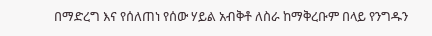በማድረግ እና የሰለጠነ የሰው ሃይል አብቅቶ ለስራ ከማቅረቡም በላይ የንግዱን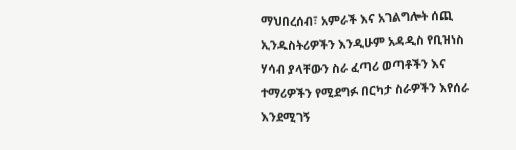ማህበረሰብ፣ አምራች እና አገልግሎት ሰጪ ኢንዱስትሪዎችን እንዲሁም አዳዲስ የቢዝነስ ሃሳብ ያላቸውን ስራ ፈጣሪ ወጣቶችን እና ተማሪዎችን የሚደግፉ በርካታ ስራዎችን እየሰራ እንደሚገኝ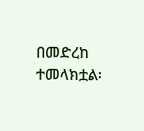በመድረከ ተመላክቷል፡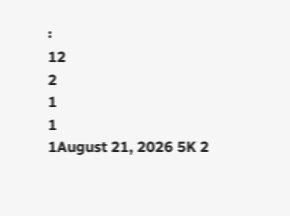፡
12
2
1
1
1August 21, 2026 5K 2